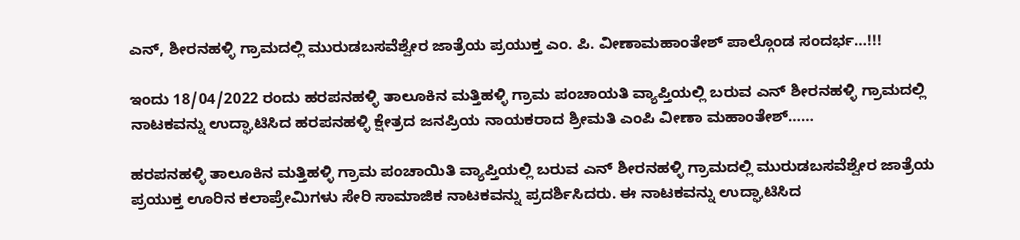ಎನ್, ಶೀರನಹಳ್ಳಿ ಗ್ರಾಮದಲ್ಲಿ ಮುರುಡಬಸವೆಶ್ವೇರ ಜಾತ್ರೆಯ ಪ್ರಯುಕ್ತ ಎಂ. ಪಿ. ವೀಣಾಮಹಾಂತೇಶ್ ಪಾಲ್ಗೊಂಡ ಸಂದರ್ಭ…!!!

ಇಂದು 18/04/2022 ರಂದು ಹರಪನಹಳ್ಳಿ ತಾಲೂಕಿನ ಮತ್ತಿಹಳ್ಳಿ ಗ್ರಾಮ ಪಂಚಾಯತಿ ವ್ಯಾಪ್ತಿಯಲ್ಲಿ ಬರುವ ಎನ್ ಶೀರನಹಳ್ಳಿ ಗ್ರಾಮದಲ್ಲಿ ನಾಟಕವನ್ನು ಉದ್ಘಾಟಿಸಿದ ಹರಪನಹಳ್ಳಿ ಕ್ಷೇತ್ರದ ಜನಪ್ರಿಯ ನಾಯಕರಾದ ಶ್ರೀಮತಿ ಎಂಪಿ ವೀಣಾ ಮಹಾಂತೇಶ್……

ಹರಪನಹಳ್ಳಿ ತಾಲೂಕಿನ ಮತ್ತಿಹಳ್ಳಿ ಗ್ರಾಮ ಪಂಚಾಯಿತಿ ವ್ಯಾಪ್ತಿಯಲ್ಲಿ ಬರುವ ಎನ್ ಶೀರನಹಳ್ಳಿ ಗ್ರಾಮದಲ್ಲಿ ಮುರುಡಬಸವೆಶ್ವೇರ ಜಾತ್ರೆಯ ಪ್ರಯುಕ್ತ ಊರಿನ ಕಲಾಪ್ರೇಮಿಗಳು ಸೇರಿ ಸಾಮಾಜಿಕ ನಾಟಕವನ್ನು ಪ್ರದರ್ಶಿಸಿದರು. ಈ ನಾಟಕವನ್ನು ಉದ್ಘಾಟಿಸಿದ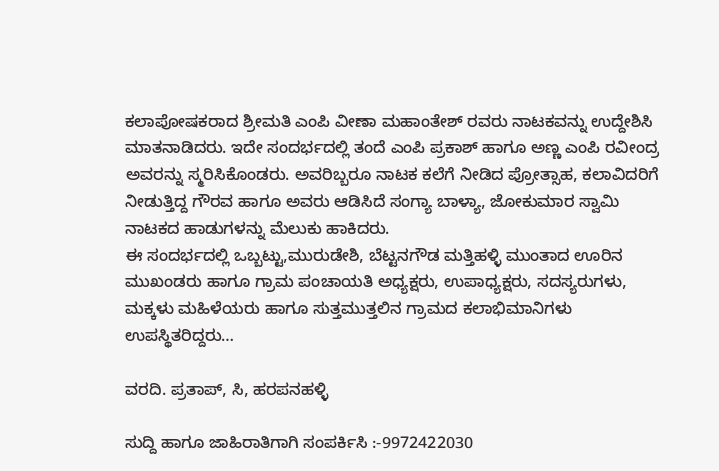ಕಲಾಪೋಷಕರಾದ ಶ್ರೀಮತಿ ಎಂಪಿ ವೀಣಾ ಮಹಾಂತೇಶ್ ರವರು ನಾಟಕವನ್ನು ಉದ್ದೇಶಿಸಿ ಮಾತನಾಡಿದರು. ಇದೇ ಸಂದರ್ಭದಲ್ಲಿ ತಂದೆ ಎಂಪಿ ಪ್ರಕಾಶ್ ಹಾಗೂ ಅಣ್ಣ ಎಂಪಿ ರವೀಂದ್ರ ಅವರನ್ನು ಸ್ಮರಿಸಿಕೊಂಡರು. ಅವರಿಬ್ಬರೂ ನಾಟಕ ಕಲೆಗೆ ನೀಡಿದ ಪ್ರೋತ್ಸಾಹ, ಕಲಾವಿದರಿಗೆ ನೀಡುತ್ತಿದ್ದ ಗೌರವ ಹಾಗೂ ಅವರು ಆಡಿಸಿದೆ ಸಂಗ್ಯಾ ಬಾಳ್ಯಾ, ಜೋಕುಮಾರ ಸ್ವಾಮಿ ನಾಟಕದ ಹಾಡುಗಳನ್ನು ಮೆಲುಕು ಹಾಕಿದರು.
ಈ ಸಂದರ್ಭದಲ್ಲಿ ಒಬ್ಬಟ್ಟು,ಮುರುಡೇಶಿ, ಬೆಟ್ಟನಗೌಡ ಮತ್ತಿಹಳ್ಳಿ ಮುಂತಾದ ಊರಿನ ಮುಖಂಡರು ಹಾಗೂ ಗ್ರಾಮ ಪಂಚಾಯತಿ ಅಧ್ಯಕ್ಷರು, ಉಪಾಧ್ಯಕ್ಷರು, ಸದಸ್ಯರುಗಳು, ಮಕ್ಕಳು ಮಹಿಳೆಯರು ಹಾಗೂ ಸುತ್ತಮುತ್ತಲಿನ ಗ್ರಾಮದ ಕಲಾಭಿಮಾನಿಗಳು ಉಪಸ್ಥಿತರಿದ್ದರು…

ವರದಿ. ಪ್ರತಾಪ್, ಸಿ, ಹರಪನಹಳ್ಳಿ

ಸುದ್ದಿ ಹಾಗೂ ಜಾಹಿರಾತಿಗಾಗಿ ಸಂಪರ್ಕಿಸಿ :-9972422030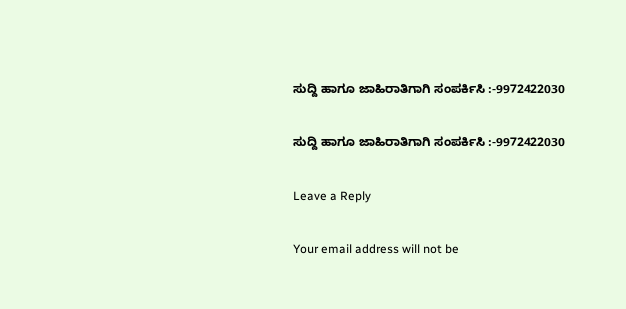ಸುದ್ದಿ ಹಾಗೂ ಜಾಹಿರಾತಿಗಾಗಿ ಸಂಪರ್ಕಿಸಿ :-9972422030

ಸುದ್ದಿ ಹಾಗೂ ಜಾಹಿರಾತಿಗಾಗಿ ಸಂಪರ್ಕಿಸಿ :-9972422030

Leave a Reply

Your email address will not be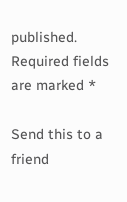published. Required fields are marked *

Send this to a friend